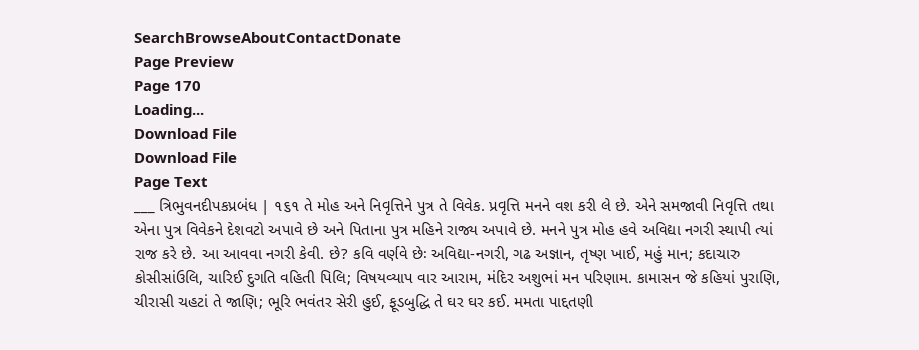SearchBrowseAboutContactDonate
Page Preview
Page 170
Loading...
Download File
Download File
Page Text
___ ત્રિભુવનદીપકપ્રબંધ | ૧૬૧ તે મોહ અને નિવૃત્તિને પુત્ર તે વિવેક. પ્રવૃત્તિ મનને વશ કરી લે છે. એને સમજાવી નિવૃત્તિ તથા એના પુત્ર વિવેકને દેશવટો અપાવે છે અને પિતાના પુત્ર મહિને રાજ્ય અપાવે છે. મનને પુત્ર મોહ હવે અવિદ્યા નગરી સ્થાપી ત્યાં રાજ કરે છે. આ આવવા નગરી કેવી. છે? કવિ વર્ણવે છેઃ અવિદ્યા-નગરી, ગઢ અજ્ઞાન, તૃષ્ણ ખાઈ, મહું માન; કદાચારુ કોસીસાંઉલિ, ચારિઈ દુગતિ વહિતી પિલિ; વિષયવ્યાપ વાર આરામ, મંદિર અશુભાં મન પરિણામ. કામાસન જે કહિયાં પુરાણિ, ચીરાસી ચહટાં તે જાણિ; ભૂરિ ભવંતર સેરી હુઈ, ફૂડબુદ્ધિ તે ઘર ઘર કઈ. મમતા પાદ્દતણી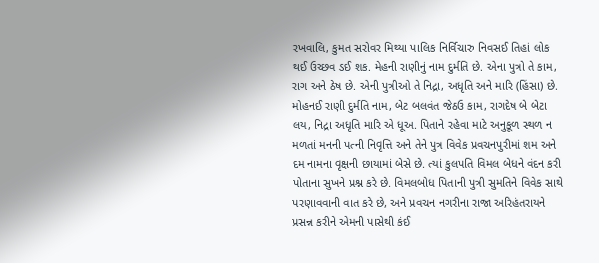રખવાલિ, કુમત સરોવર મિથ્યા પાલિક નિર્વિચારુ નિવસઈ તિહાં લોક થઈ ઉચ્છવ ડઈ શક. મેહની રાણીનું નામ દુર્મતિ છે. એના પુત્રો તે કામ, રાગ અને ઠેષ છે. એની પુત્રીઓ તે નિદ્રા, અધૃતિ અને મારિ (હિંસા) છે. મોહનઈ રાણી દુર્મતિ નામ, બેટ બલવંત જેઠઉ કામ, રાગદેષ બે બેટા લય, નિદ્રા અધૃતિ મારિ એ ધૂઅ. પિતાને રહેવા માટે અનુકૂળ સ્થળ ન મળતાં મનની પત્ની નિવૃત્તિ અને તેને પુત્ર વિવેક પ્રવચનપુરીમાં શમ અને દમ નામના વૃક્ષની છાયામાં બેસે છે. ત્યાં કુલપતિ વિમલ બેધને વંદન કરી પોતાના સુખને પ્રશ્ન કરે છે. વિમલબોધ પિતાની પુત્રી સુમતિને વિવેક સાથે પરણાવવાની વાત કરે છે, અને પ્રવચન નગરીના રાજા અરિહંતરાયને પ્રસન્ન કરીને એમની પાસેથી કંઈ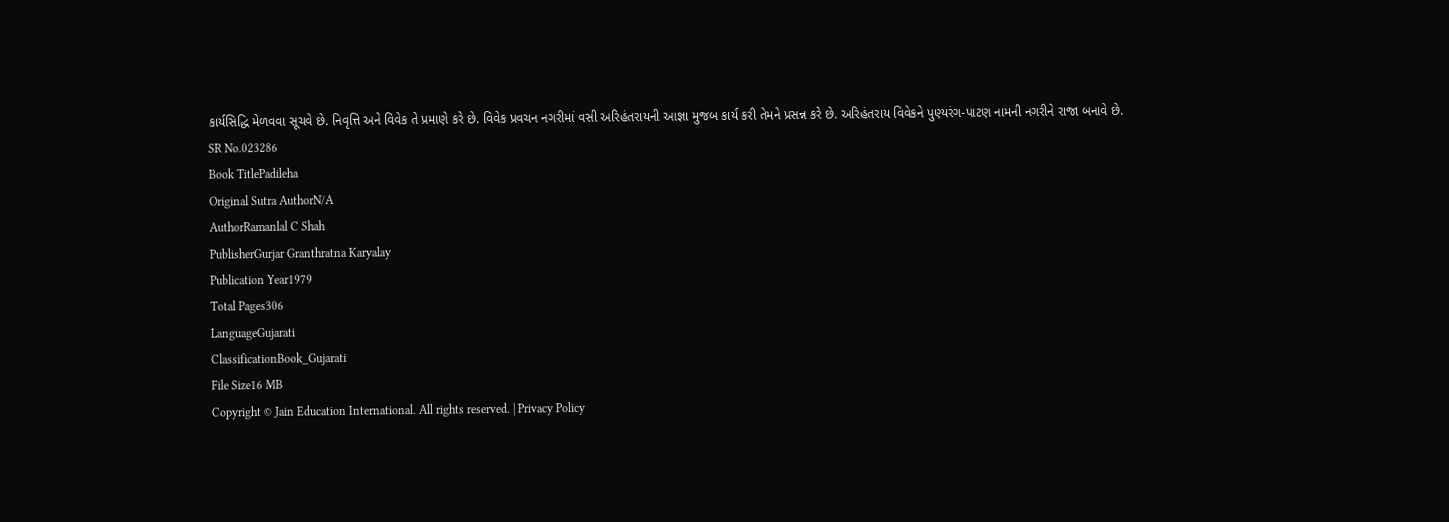કાર્યસિદ્ધિ મેળવવા સૂચવે છે. નિવૃત્તિ અને વિવેક તે પ્રમાણે કરે છે. વિવેક પ્રવચન નગરીમાં વસી અરિહંતરાયની આજ્ઞા મુજબ કાર્ય કરી તેમને પ્રસન્ન કરે છે. અરિહંતરાય વિવેકને પુણ્યરંગ-પાટણ નામની નગરીને રાજા બનાવે છે.
SR No.023286
Book TitlePadileha
Original Sutra AuthorN/A
AuthorRamanlal C Shah
PublisherGurjar Granthratna Karyalay
Publication Year1979
Total Pages306
LanguageGujarati
ClassificationBook_Gujarati
File Size16 MB
Copyright © Jain Education International. All rights reserved. | Privacy Policy